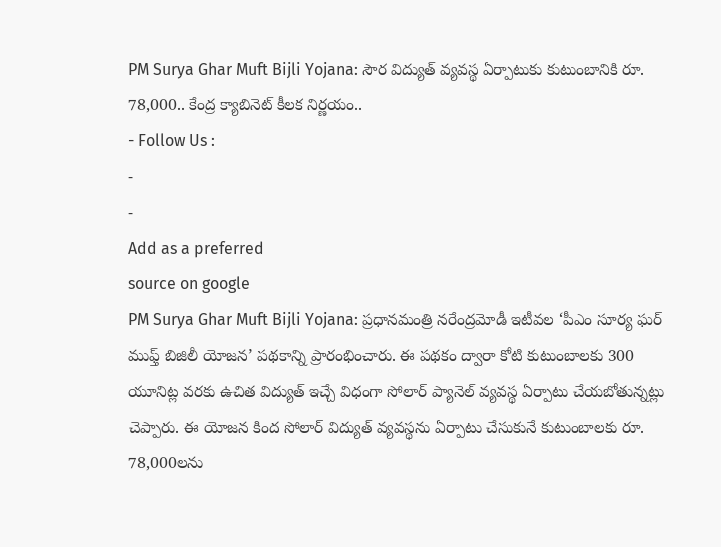PM Surya Ghar Muft Bijli Yojana: సౌర విద్యుత్ వ్యవస్థ ఏర్పాటుకు కుటుంబానికి రూ. 78,000.. కేంద్ర క్యాబినెట్ కీలక నిర్ణయం..
- Follow Us :
-
-
Add as a preferred
source on google
PM Surya Ghar Muft Bijli Yojana: ప్రధానమంత్రి నరేంద్రమోడీ ఇటీవల ‘పీఎం సూర్య ఘర్ ముఫ్త్ బిజిలీ యోజన’ పథకాన్ని ప్రారంభించారు. ఈ పథకం ద్వారా కోటి కుటుంబాలకు 300 యూనిట్ల వరకు ఉచిత విద్యుత్ ఇచ్చే విధంగా సోలార్ ప్యానెల్ వ్యవస్థ ఏర్పాటు చేయబోతున్నట్లు చెప్పారు. ఈ యోజన కింద సోలార్ విద్యుత్ వ్యవస్థను ఏర్పాటు చేసుకునే కుటుంబాలకు రూ. 78,000లను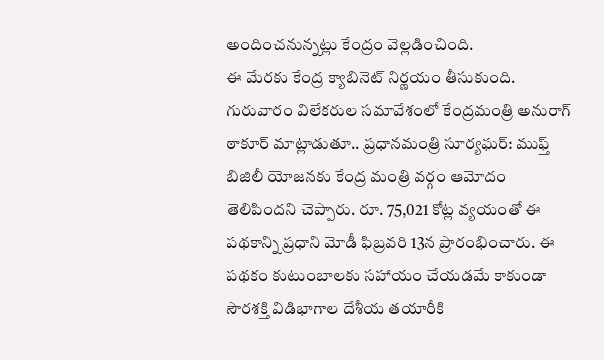అందించనున్నట్లు కేంద్రం వెల్లడించింది.
ఈ మేరకు కేంద్ర క్యాబినెట్ నిర్ణయం తీసుకుంది. గురువారం విలేకరుల సమావేశంలో కేంద్రమంత్రి అనురాగ్ ఠాకూర్ మాట్లాడుతూ.. ప్రధానమంత్రి సూర్యఘర్: ముఫ్త్ బిజిలీ యోజనకు కేంద్ర మంత్రి వర్గం ఆమోదం తెలిపిందని చెప్పారు. రూ. 75,021 కోట్ల వ్యయంతో ఈ పథకాన్ని ప్రధాని మోడీ ఫిబ్రవరి 13న ప్రారంభించారు. ఈ పథకం కుటుంబాలకు సహాయం చేయడమే కాకుండా సౌరశక్తి విడిభాగాల దేశీయ తయారీకి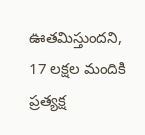ఊతమిస్తుందని, 17 లక్షల మందికి ప్రత్యక్ష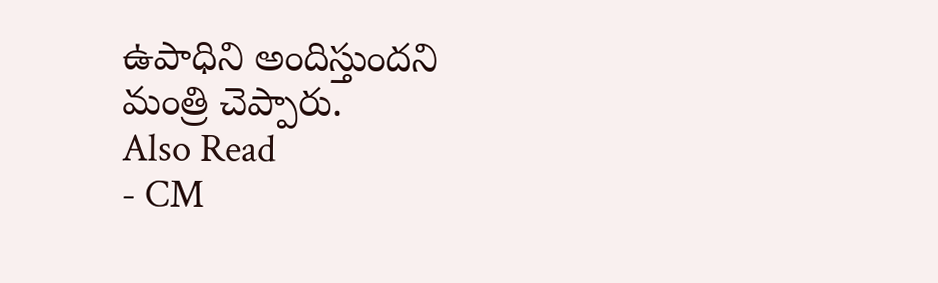ఉపాధిని అందిస్తుందని మంత్రి చెప్పారు.
Also Read
- CM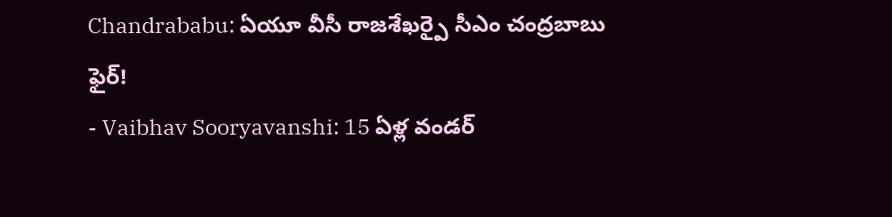Chandrababu: ఏయూ వీసీ రాజశేఖర్పై సీఎం చంద్రబాబు ఫైర్!
- Vaibhav Sooryavanshi: 15 ఏళ్ల వండర్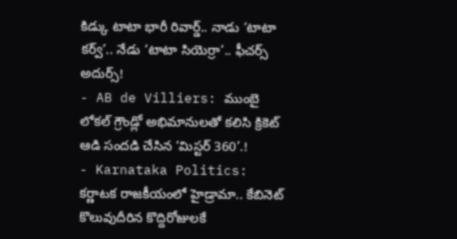కిడ్కు టాటా భారీ రివార్డ్.. నాడు ‘టాటా కర్వ్’.. నేడు ‘టాటా సియెర్రా’.. ఫీచర్స్ అదుర్స్!
- AB de Villiers: ముంబై లోకల్ గ్రౌండ్లో అభిమానులతో కలిసి క్రికెట్ ఆడి సందడి చేసిన ‘మిస్టర్ 360’.!
- Karnataka Politics: కర్ణాటక రాజకీయంలో హైడ్రామా.. కేబినెట్ కొలువుదీరిన కొద్దిరోజులకే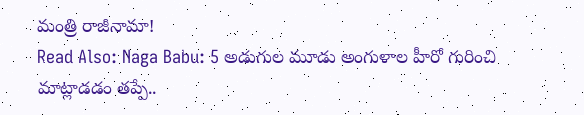మంత్రి రాజీనామా!
Read Also: Naga Babu: 5 అడుగుల మూడు అంగుళాల హీరో గురించి మాట్లాడడం తప్పే..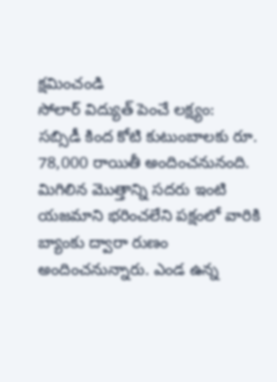క్షమించండి
సోలార్ విద్యుత్ పెంచే లక్ష్యం:
సబ్సిడీ కింద కోటి కుటుంబాలకు రూ. 78,000 రాయితీ అందించనునంది. మిగిలిన మొత్తాన్ని సదరు ఇంటి యజమాని భరించలేని పక్షంలో వారికి బ్యాంకు ద్వారా రుణం అందించనున్నారు. ఎండ ఉన్న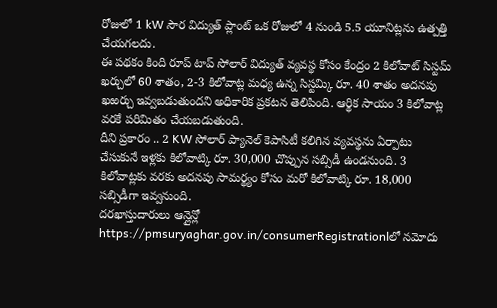రోజులో 1 kW సౌర విద్యుత్ ప్లాంట్ ఒక రోజులో 4 నుండి 5.5 యూనిట్లను ఉత్పత్తి చేయగలదు.
ఈ పథకం కింది రూప్ టాప్ సోలార్ విద్యుత్ వ్యవస్థ కోసం కేంద్రం 2 కిలోవాట్ సిస్టమ్ ఖర్చులో 60 శాతం, 2-3 కిలోవాట్ల మధ్య ఉన్న సిస్టమ్కి రూ. 40 శాతం అదనపు ఖఱర్చు ఇవ్వబడుతుందని అధికారిక ప్రకటన తెలిపింది. ఆర్థిక సాయం 3 కిలోవాట్ల వరకే పరిమితం చేయబడుతుంది.
దీని ప్రకారం .. 2 KW సోలార్ ప్యానెల్ కెపాసిటీ కలిగిన వ్యవస్థను ఏర్పాటు చేసుకునే ఇళ్లకు కిలోవాట్కి రూ. 30,000 చొప్పున సబ్సిడీ ఉండనుంది. 3 కిలోవాట్లకు వరకు అదనపు సామర్థ్యం కోసం మరో కిలోవాట్కి రూ. 18,000 సబ్సిడీగా ఇవ్వనుంది.
దరఖాస్తుదారులు ఆన్లైన్లో https://pmsuryaghar.gov.in/consumerRegistrationlలో నమోదు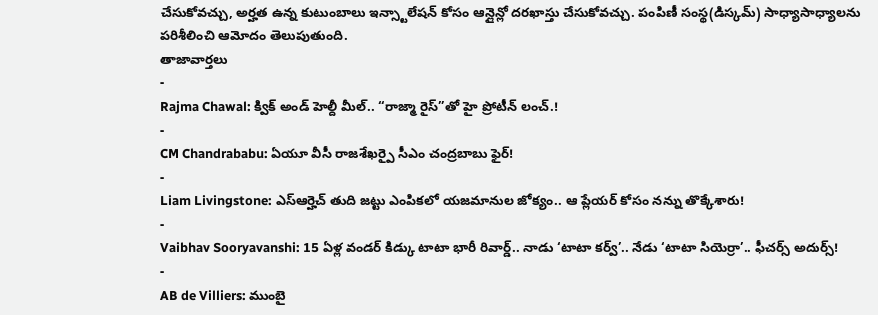చేసుకోవచ్చు, అర్హత ఉన్న కుటుంబాలు ఇన్స్టాలేషన్ కోసం ఆన్లైన్లో దరఖాస్తు చేసుకోవచ్చు. పంపిణీ సంస్థ(డిస్కమ్) సాధ్యాసాధ్యాలను పరిశీలించి ఆమోదం తెలుపుతుంది.
తాజావార్తలు
-
Rajma Chawal: క్విక్ అండ్ హెల్దీ మీల్.. “రాజ్మా రైస్”తో హై ప్రోటీన్ లంచ్.!
-
CM Chandrababu: ఏయూ వీసీ రాజశేఖర్పై సీఎం చంద్రబాబు ఫైర్!
-
Liam Livingstone: ఎస్ఆర్హెచ్ తుది జట్టు ఎంపికలో యజమానుల జోక్యం.. ఆ ప్లేయర్ కోసం నన్ను తొక్కేశారు!
-
Vaibhav Sooryavanshi: 15 ఏళ్ల వండర్ కిడ్కు టాటా భారీ రివార్డ్.. నాడు ‘టాటా కర్వ్’.. నేడు ‘టాటా సియెర్రా’.. ఫీచర్స్ అదుర్స్!
-
AB de Villiers: ముంబై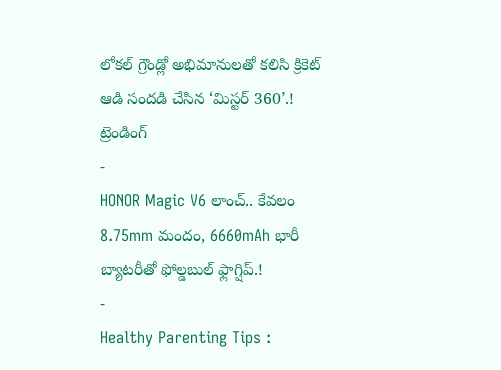లోకల్ గ్రౌండ్లో అభిమానులతో కలిసి క్రికెట్ ఆడి సందడి చేసిన ‘మిస్టర్ 360’.!
ట్రెండింగ్
-
HONOR Magic V6 లాంచ్.. కేవలం 8.75mm మందం, 6660mAh భారీ బ్యాటరీతో ఫోల్డబుల్ ఫ్లాగ్షిప్.!
-
Healthy Parenting Tips :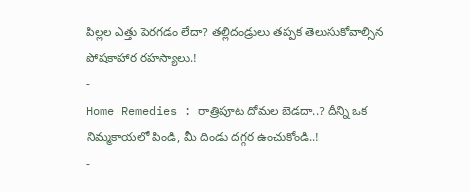పిల్లల ఎత్తు పెరగడం లేదా? తల్లిదండ్రులు తప్పక తెలుసుకోవాల్సిన పోషకాహార రహస్యాలు.!
-
Home Remedies : రాత్రిపూట దోమల బెడదా..? దీన్ని ఒక నిమ్మకాయలో పిండి, మీ దిండు దగ్గర ఉంచుకోండి..!
-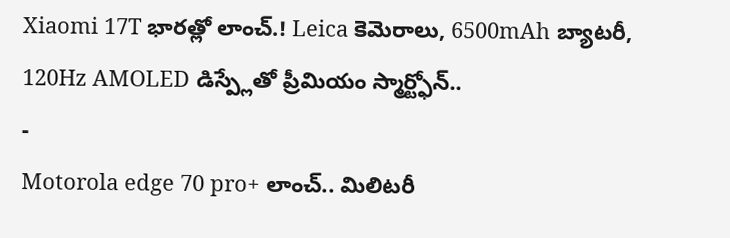Xiaomi 17T భారత్లో లాంచ్.! Leica కెమెరాలు, 6500mAh బ్యాటరీ, 120Hz AMOLED డిస్ప్లేతో ప్రీమియం స్మార్ట్ఫోన్..
-
Motorola edge 70 pro+ లాంచ్.. మిలిటరీ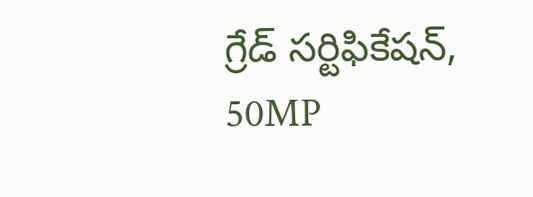గ్రేడ్ సర్టిఫికేషన్, 50MP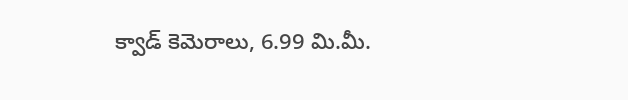క్వాడ్ కెమెరాలు, 6.99 మి.మీ.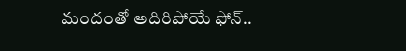మందంతో అదిరిపోయే ఫోన్..